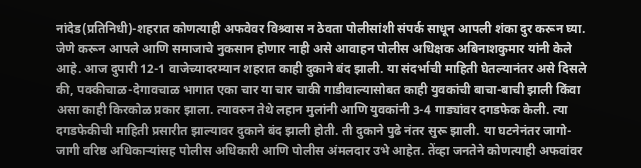नांदेड(प्रतिनिधी)-शहरात कोणत्याही अफवेवर विश्र्वास न ठेवता पोलीसांशी संपर्क साधून आपली शंका दुर करून घ्या. जेणे करून आपले आणि समाजाचे नुकसान होणार नाही असे आवाहन पोलीस अधिक्षक अबिनाशकुमार यांनी केले आहे. आज दुपारी 12-1 वाजेच्यादरम्यान शहरात काही दुकाने बंद झाली. या संदर्भाची माहिती घेतल्यानंतर असे दिसले की, पक्कीचाळ-देगावचाळ भागात एका चार या चार चाकी गाडीवाल्यासोबत काही युवकांची बाचा-बाची झाली किंवा असा काही किरकोळ प्रकार झाला. त्यावरुन तेथे लहान मुलांनी आणि युवकांनी 3-4 गाड्यांवर दगडफेक केली. त्या दगडफेकीची माहिती प्रसारीत झाल्यावर दुकाने बंद झाली होती. ती दुकाने पुढे नंतर सुरू झाली. या घटनेनंतर जागो-जागी वरिष्ठ अधिकाऱ्यांसह पोलीस अधिकारी आणि पोलीस अंमलदार उभे आहेत. तेंव्हा जनतेने कोणत्याही अफवांवर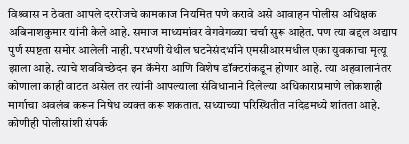विश्र्वास न ठेवता आपले दररोजचे कामकाज नियमित पणे करावे असे आवाहन पोलीस अधिक्षक अबिनाशकुमार यांनी केले आहे. समाज माध्यमांवर वेगवेगळ्या चर्चा सुरू आहेत. पण त्या बद्दल अद्याप पुर्ण स्पष्टता समोर आलेली नाही. परभणी येथील घटनेसंदर्भाने एमसीआरमधील एका युवकाचा मृत्यू झाला आहे. त्याचे शवविच्छेदन इन कॅमेरा आणि विशेष डॉक्टरांकडून होणार आहे. त्या अहवालानंतर कोणाला काही वाटत असेल तर त्यांनी आपल्याला संविधानाने दिलेल्या अधिकाराप्रमाणे लोकशाही मार्गाचा अवलंब करून निषेध व्यक्त करू शकतात. सध्याच्या परिस्थितीत नांदेडमध्ये शांतता आहे. कोणीही पोलीसांशी संपर्क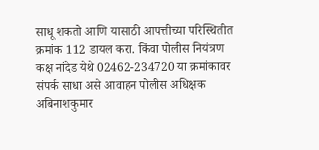साधू शकतो आणि यासाठी आपत्तीच्या परिस्थितीत क्रमांक 112 डायल करा. किंवा पोलीस नियंत्रण कक्ष नांदेड येथे 02462-234720 या क्रमांकावर संपर्क साधा असे आवाहन पोलीस अधिक्षक अबिनाशकुमार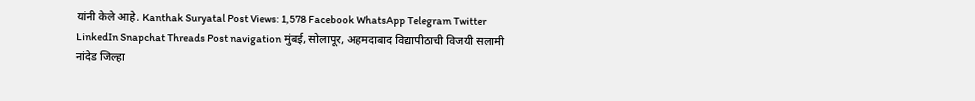यांनी केले आहे. Kanthak Suryatal Post Views: 1,578 Facebook WhatsApp Telegram Twitter LinkedIn Snapchat Threads Post navigation मुंबई, सोलापूर, अहमदाबाद विद्यापीठाची विजयी सलामी नांदेड जिल्हा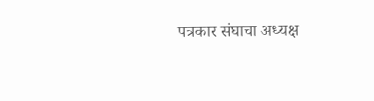पत्रकार संघाचा अध्यक्ष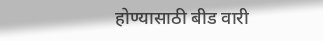होण्यासाठी बीड वारी